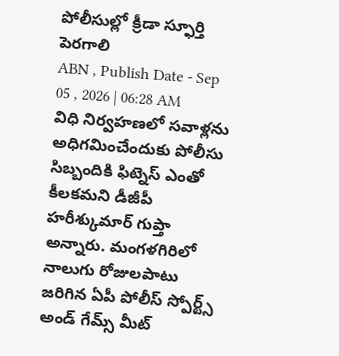పోలీసుల్లో క్రీడా స్ఫూర్తి పెరగాలి
ABN , Publish Date - Sep 05 , 2026 | 06:28 AM
విధి నిర్వహణలో సవాళ్లను అధిగమించేందుకు పోలీసు సిబ్బందికి ఫిట్నెస్ ఎంతో కీలకమని డీజీపీ హరీశ్కుమార్ గుప్తా అన్నారు. మంగళగిరిలో నాలుగు రోజులపాటు జరిగిన ఏపీ పోలీస్ స్పోర్ట్స్ అండ్ గేమ్స్ మీట్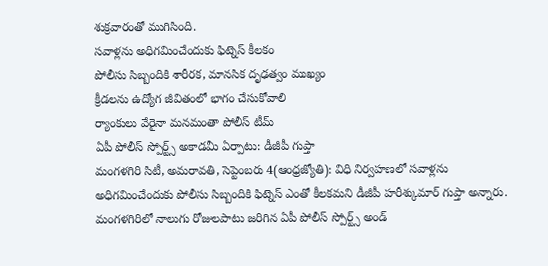శుక్రవారంతో ముగిసింది.
సవాళ్లను అధిగమించేందుకు ఫిట్నెస్ కీలకం
పోలీసు సిబ్బందికి శారీరక, మానసిక దృఢత్వం ముఖ్యం
క్రీడలను ఉద్యోగ జీవితంలో భాగం చేసుకోవాలి
ర్యాంకులు వేరైనా మనమంతా పోలీస్ టీమ్
ఏపీ పోలీస్ స్పోర్ట్స్ అకాడమీ ఏర్పాటు: డీజీపీ గుప్తా
మంగళగిరి సిటీ, అమరావతి, సెప్టెంబరు 4(ఆంధ్రజ్యోతి): విధి నిర్వహణలో సవాళ్లను అధిగమించేందుకు పోలీసు సిబ్బందికి ఫిట్నెస్ ఎంతో కీలకమని డీజీపీ హరీశ్కుమార్ గుప్తా అన్నారు. మంగళగిరిలో నాలుగు రోజులపాటు జరిగిన ఏపీ పోలీస్ స్పోర్ట్స్ అండ్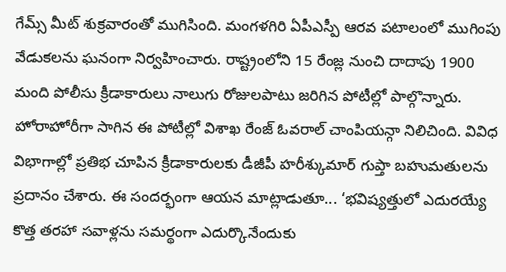గేమ్స్ మీట్ శుక్రవారంతో ముగిసింది. మంగళగిరి ఏపీఎస్పీ ఆరవ పటాలంలో ముగింపు వేడుకలను ఘనంగా నిర్వహించారు. రాష్ట్రంలోని 15 రేంజ్ల నుంచి దాదాపు 1900 మంది పోలీసు క్రీడాకారులు నాలుగు రోజులపాటు జరిగిన పోటీల్లో పాల్గొన్నారు. హోరాహోరీగా సాగిన ఈ పోటీల్లో విశాఖ రేంజ్ ఓవరాల్ చాంపియన్గా నిలిచింది. వివిధ విభాగాల్లో ప్రతిభ చూపిన క్రీడాకారులకు డీజీపీ హరీశ్కుమార్ గుప్తా బహుమతులను ప్రదానం చేశారు. ఈ సందర్భంగా ఆయన మాట్లాడుతూ... ‘భవిష్యత్తులో ఎదురయ్యే కొత్త తరహా సవాళ్లను సమర్థంగా ఎదుర్కొనేందుకు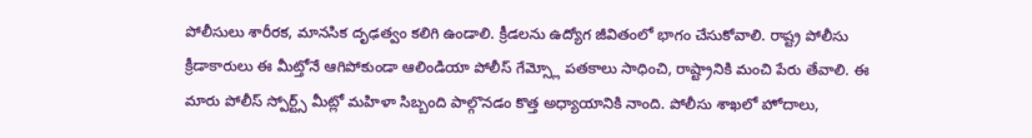పోలీసులు శారీరక, మానసిక దృఢత్వం కలిగి ఉండాలి. క్రీడలను ఉద్యోగ జీవితంలో భాగం చేసుకోవాలి. రాష్ట్ర పోలీసు క్రీడాకారులు ఈ మీట్తోనే ఆగిపోకుండా ఆలిండియా పోలీస్ గేమ్స్లో పతకాలు సాధించి, రాష్ట్రానికి మంచి పేరు తేవాలి. ఈ మారు పోలీస్ స్పోర్ట్స్ మీట్లో మహిళా సిబ్బంది పాల్గొనడం కొత్త అధ్యాయానికి నాంది. పోలీసు శాఖలో హోదాలు,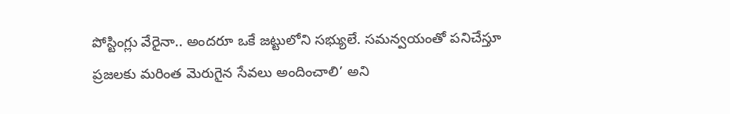పోస్టింగ్లు వేరైనా.. అందరూ ఒకే జట్టులోని సభ్యులే. సమన్వయంతో పనిచేస్తూ ప్రజలకు మరింత మెరుగైన సేవలు అందించాలి’ అని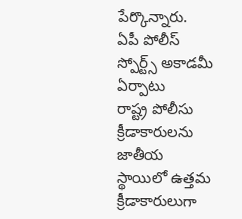పేర్కొన్నారు.
ఏపీ పోలీస్ స్పోర్ట్స్ అకాడమీ ఏర్పాటు
రాష్ట్ర పోలీసు క్రీడాకారులను జాతీయ స్థాయిలో ఉత్తమ క్రీడాకారులుగా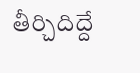తీర్చిదిద్దే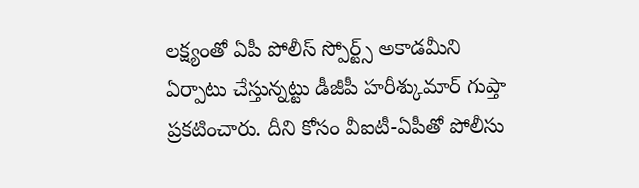లక్ష్యంతో ఏపీ పోలీస్ స్పోర్ట్స్ అకాడమీని ఏర్పాటు చేస్తున్నట్టు డీజీపీ హరీశ్కుమార్ గుప్తా ప్రకటించారు. దీని కోసం వీఐటీ-ఏపీతో పోలీసు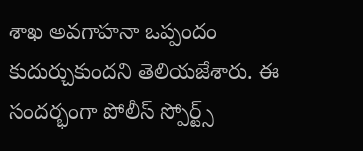శాఖ అవగాహనా ఒప్పందం కుదుర్చుకుందని తెలియజేశారు. ఈ సందర్భంగా పోలీస్ స్పోర్ట్స్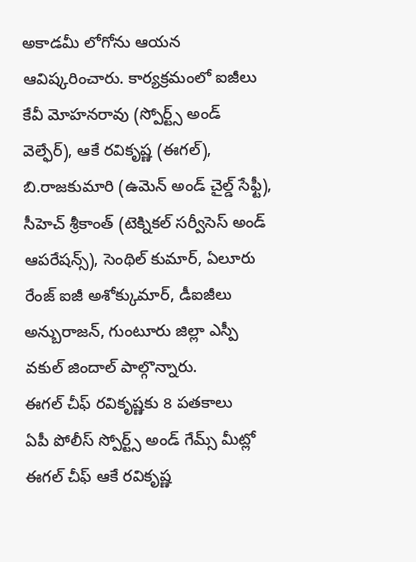అకాడమీ లోగోను ఆయన ఆవిష్కరించారు. కార్యక్రమంలో ఐజీలు కేవీ మోహనరావు (స్పోర్ట్స్ అండ్ వెల్ఫేర్), ఆకే రవికృష్ణ (ఈగల్), బి.రాజకుమారి (ఉమెన్ అండ్ చైల్డ్ సేఫ్టీ), సీహెచ్ శ్రీకాంత్ (టెక్నికల్ సర్వీసెస్ అండ్ ఆపరేషన్స్), సెంథిల్ కుమార్, ఏలూరు రేంజ్ ఐజీ అశోక్కుమార్, డీఐజీలు అన్బురాజన్, గుంటూరు జిల్లా ఎస్పీ వకుల్ జిందాల్ పాల్గొన్నారు.
ఈగల్ చీఫ్ రవికృష్ణకు 8 పతకాలు
ఏపీ పోలీస్ స్పోర్ట్స్ అండ్ గేమ్స్ మీట్లో ఈగల్ చీఫ్ ఆకే రవికృష్ణ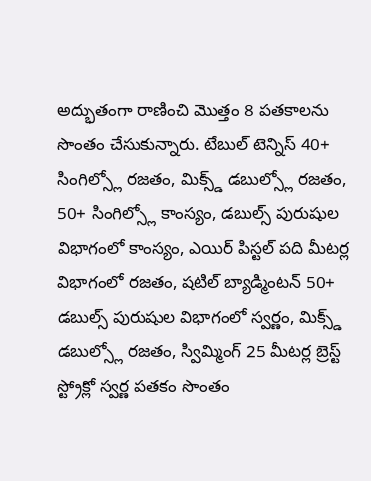అద్భుతంగా రాణించి మొత్తం 8 పతకాలను సొంతం చేసుకున్నారు. టేబుల్ టెన్నిస్ 40+ సింగిల్స్లో రజతం, మిక్స్డ్ డబుల్స్లో రజతం, 50+ సింగిల్స్లో కాంస్యం, డబుల్స్ పురుషుల విభాగంలో కాంస్యం, ఎయిర్ పిస్టల్ పది మీటర్ల విభాగంలో రజతం, షటిల్ బ్యాడ్మింటన్ 50+ డబుల్స్ పురుషుల విభాగంలో స్వర్ణం, మిక్స్డ్ డబుల్స్లో రజతం, స్విమ్మింగ్ 25 మీటర్ల బ్రెస్ట్ స్ట్రోక్లో స్వర్ణ పతకం సొంతం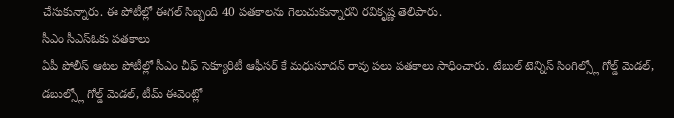చేసుకున్నారు. ఈ పోటీల్లో ఈగల్ సిబ్బంది 40 పతకాలను గెలుచుకున్నారని రవికృష్ణ తెలిపారు.
సీఎం సీఎస్ఓకు పతకాలు
ఏపీ పోలీస్ ఆటల పోటీల్లో సీఎం చీఫ్ సెక్యూరిటీ ఆఫీసర్ కే మధుసూదన్ రావు పలు పతకాలు సాధించారు. టేబుల్ టెన్నిస్ సింగిల్స్లో గోల్డ్ మెడల్, డబుల్స్లో గోల్డ్ మెడల్, టీమ్ ఈవెంట్లో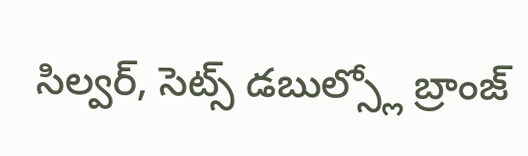సిల్వర్, సెట్స్ డబుల్స్లో బ్రాంజ్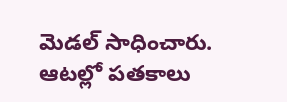మెడల్ సాధించారు. ఆటల్లో పతకాలు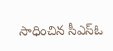సాధించిన సీఎస్ఓ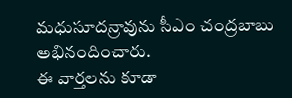మధుసూదన్రావును సీఎం చంద్రబాబు అభినందించారు.
ఈ వార్తలను కూడా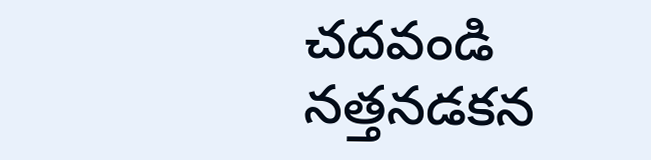చదవండి
నత్తనడకన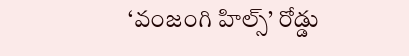‘వంజంగి హిల్స్’ రోడ్డు